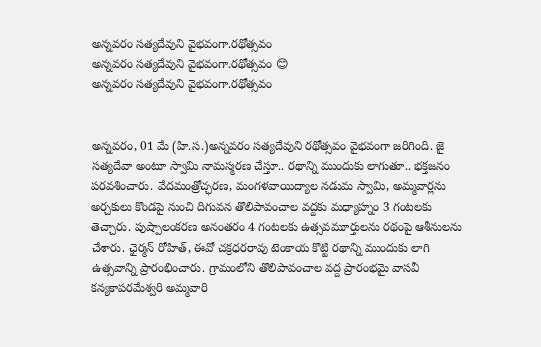అన్నవరం సత్యదేవుని వైభవంగా.రథోత్సవం
అన్నవరం సత్యదేవుని వైభవంగా.రథోత్సవం 😊
అన్నవరం సత్యదేవుని వైభవంగా.రథోత్సవం


అన్నవరం, 01 మే (హి.స.)అన్నవరం సత్యదేవుని రథోత్సవం వైభవంగా జరిగింది. జై సత్యదేవా అంటూ స్వామి నామస్మరణ చేస్తూ.. రథాన్ని ముందుకు లాగుతూ.. భక్తజనం పరవశించారు. వేదమంత్రోచ్ఛరణ, మంగళవాయిద్యాల నడుమ స్వామి, అమ్మవార్లను అర్చకులు కొండపై నుంచి దిగువన తొలిపావంచాల వద్దకు మధ్యాహ్నం 3 గంటలకు తెచ్చారు. పుష్పాలంకరణ అనంతరం 4 గంటలకు ఉత్సవమూర్తులను రథంపై ఆశీనులను చేశారు. ఛైర్మన్ రోహిత్, ఈవో చక్రధరరావు టెంకాయ కొట్టి రథాన్ని ముందుకు లాగి ఉత్సవాన్ని ప్రారంభించారు. గ్రామంలోని తొలిపావంచాల వద్ద ప్రారంభమై వాసవీ కన్యకాపరమేశ్వరి అమ్మవారి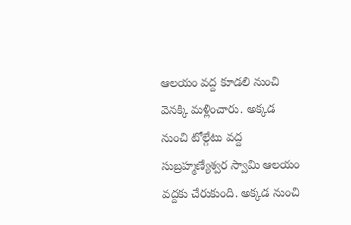ఆలయం వద్ద కూడలి నుంచి వెనక్కి మళ్లించారు. అక్కడ నుంచి టోల్గేటు వద్ద సుబ్రహ్మణ్యేశ్వర స్వామి ఆలయం వద్దకు చేరుకుంది. అక్కడ నుంచి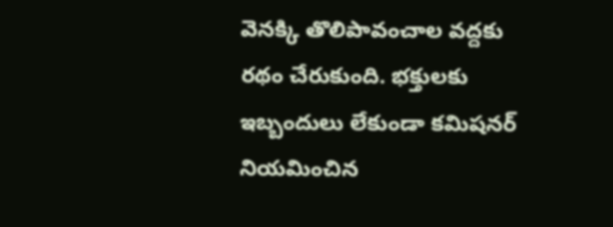వెనక్కి తొలిపావంచాల వద్దకు రథం చేరుకుంది. భక్తులకు ఇబ్బందులు లేకుండా కమిషనర్ నియమించిన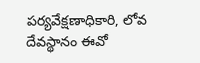పర్యవేక్షణాధికారి, లోవ దేవస్థానం ఈవో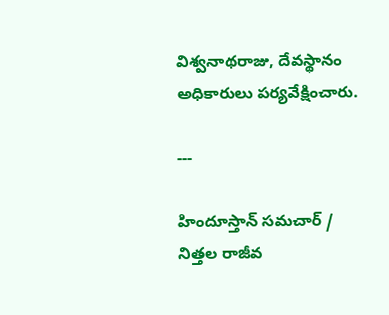విశ్వనాథరాజు, దేవస్థానం అధికారులు పర్యవేక్షించారు.

---

హిందూస్తాన్ సమచార్ / నిత్తల రాజీవ